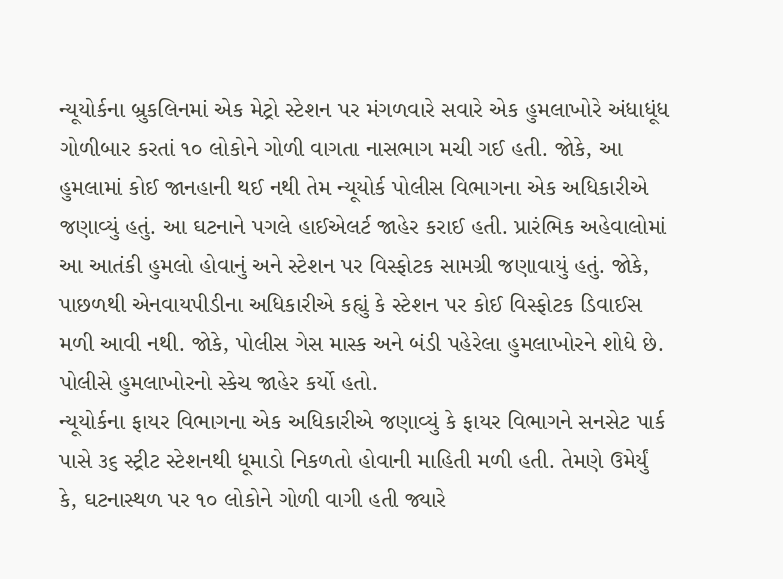ન્યૂયોર્કના બ્રુકલિનમાં એક મેટ્રો સ્ટેશન પર મંગળવારે સવારે એક હુમલાખોરે અંધાધૂંધ ગોળીબાર કરતાં ૧૦ લોકોને ગોળી વાગતા નાસભાગ મચી ગઈ હતી. જોકે, આ હુમલામાં કોઈ જાનહાની થઈ નથી તેમ ન્યૂયોર્ક પોલીસ વિભાગના એક અધિકારીએ જણાવ્યું હતું. આ ઘટનાને પગલે હાઈએલર્ટ જાહેર કરાઈ હતી. પ્રારંભિક અહેવાલોમાં આ આતંકી હુમલો હોવાનું અને સ્ટેશન પર વિસ્ફોટક સામગ્રી જણાવાયું હતું. જોકે, પાછળથી એનવાયપીડીના અધિકારીએ કહ્યું કે સ્ટેશન પર કોઈ વિસ્ફોટક ડિવાઈસ મળી આવી નથી. જોકે, પોલીસ ગેસ માસ્ક અને બંડી પહેરેલા હુમલાખોરને શોધે છે. પોલીસે હુમલાખોરનો સ્કેચ જાહેર કર્યો હતો.
ન્યૂયોર્કના ફાયર વિભાગના એક અધિકારીએ જણાવ્યું કે ફાયર વિભાગને સનસેટ પાર્ક પાસે ૩૬ સ્ટ્રીટ સ્ટેશનથી ધૂમાડો નિકળતો હોવાની માહિતી મળી હતી. તેમણે ઉમેર્યું કે, ઘટનાસ્થળ પર ૧૦ લોકોને ગોળી વાગી હતી જ્યારે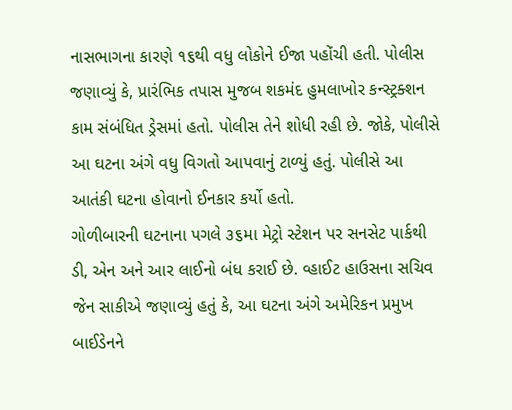નાસભાગના કારણે ૧૬થી વધુ લોકોને ઈજા પહોંચી હતી. પોલીસ જણાવ્યું કે, પ્રારંભિક તપાસ મુજબ શકમંદ હુમલાખોર કન્સ્ટ્રક્શન કામ સંબંધિત ડ્રેસમાં હતો. પોલીસ તેને શોધી રહી છે. જોકે, પોલીસે આ ઘટના અંગે વધુ વિગતો આપવાનું ટાળ્યું હતું. પોલીસે આ આતંકી ઘટના હોવાનો ઈનકાર કર્યો હતો.
ગોળીબારની ઘટનાના પગલે ૩૬મા મેટ્રો સ્ટેશન પર સનસેટ પાર્કથી ડી, એન અને આર લાઈનો બંધ કરાઈ છે. વ્હાઈટ હાઉસના સચિવ જેન સાકીએ જણાવ્યું હતું કે, આ ઘટના અંગે અમેરિકન પ્રમુખ બાઈડેનને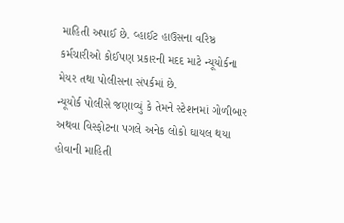માહિતી અપાઈ છે. વ્હાઈટ હાઉસના વરિષ્ઠ કર્મચારીઓ કોઈપણ પ્રકારની મદદ માટે ન્યૂયોર્કના મેયર તથા પોલીસના સંપર્કમાં છે.
ન્યૂયોર્ક પોલીસે જણાવ્યું કે તેમને સ્ટેશનમાં ગોળીબાર અથવા વિસ્ફોટના પગલે અનેક લોકો ઘાયલ થયા હોવાની માહિતી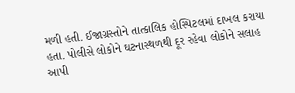મળી હતી. ઈજાગ્રસ્તોને તાત્કાલિક હોસ્પિટલમાં દાખલ કરાયા હતા. પોલીસે લોકોને ઘટનાસ્થળથી દૂર રહેવા લોકોને સલાહ આપી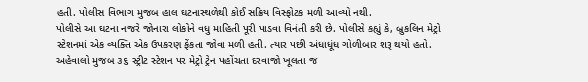હતી. પોલીસ વિભાગ મુજબ હાલ ઘટનાસ્થળેથી કોઈ સક્રિય વિસ્ફોટક મળી આવ્યો નથી.
પોલીસે આ ઘટના નજરે જોનારા લોકોને વધુ માહિતી પૂરી પાડવા વિનંતી કરી છે. પોલીસે કહ્યું કે, બ્રુકલિન મેટ્રો સ્ટેશનમાં એક વ્યક્તિ એક ઉપકરણ ફેંકતા જોવા મળી હતી. ત્યાર પછી અંધાધૂંધ ગોળીબાર શરૂ થયો હતો. અહેવાલો મુજબ ૩૬ સ્ટ્રીટ સ્ટેશન પર મેટ્રો ટ્રેન પહોંચતા દરવાજો ખૂલતા જ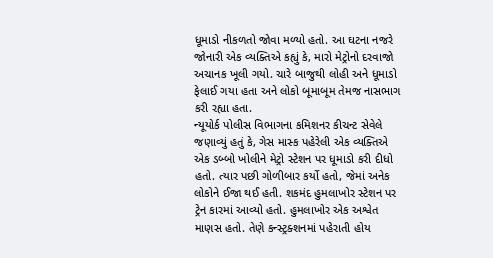ધૂમાડો નીકળતો જોવા મળ્યો હતો. આ ઘટના નજરે જોનારી એક વ્યક્તિએ કહ્યું કે, મારો મેટ્રોનો દરવાજો અચાનક ખૂલી ગયો. ચારે બાજુથી લોહી અને ધૂમાડો ફેલાઈ ગયા હતા અને લોકો બૂમાબૂમ તેમજ નાસભાગ કરી રહ્યા હતા.
ન્યૂયોર્ક પોલીસ વિભાગના કમિશનર કીચન્ટ સેવેલે જણાવ્યું હતું કે, ગેસ માસ્ક પહેરેલી એક વ્યક્તિએ એક ડબ્બો ખોલીને મેટ્રો સ્ટેશન પર ધૂમાડો કરી દીધો હતો. ત્યાર પછી ગોળીબાર કર્યો હતો, જેમાં અનેક લોકોને ઈજા થઈ હતી. શકમંદ હુમલાખોર સ્ટેશન પર ટ્રેન કારમાં આવ્યો હતો. હુમલાખોર એક અશ્વેત માણસ હતો. તેણે કન્સ્ટ્રક્શનમાં પહેરાતી હોય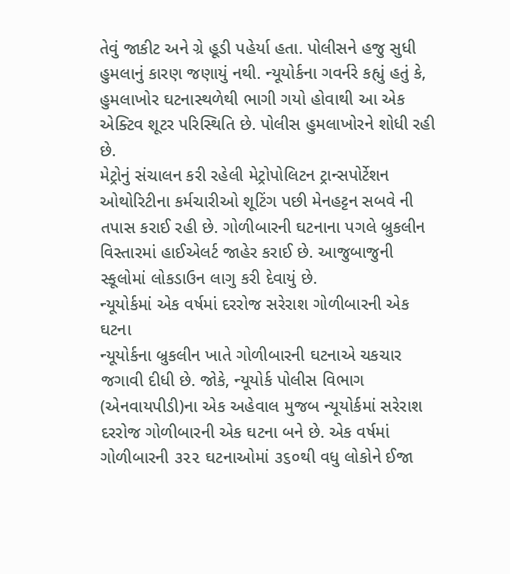તેવું જાકીટ અને ગ્રે હૂડી પહેર્યા હતા. પોલીસને હજુ સુધી હુમલાનું કારણ જણાયું નથી. ન્યૂયોર્કના ગવર્નરે કહ્યું હતું કે, હુમલાખોર ઘટનાસ્થળેથી ભાગી ગયો હોવાથી આ એક એક્ટિવ શૂટર પરિસ્થિતિ છે. પોલીસ હુમલાખોરને શોધી રહી છે.
મેટ્રોનું સંચાલન કરી રહેલી મેટ્રોપોલિટન ટ્રાન્સપોર્ટેશન ઓથોરિટીના કર્મચારીઓ શૂટિંગ પછી મેનહટ્ટન સબવે ની તપાસ કરાઈ રહી છે. ગોળીબારની ઘટનાના પગલે બ્રુકલીન વિસ્તારમાં હાઈએલર્ટ જાહેર કરાઈ છે. આજુબાજુની સ્કૂલોમાં લોકડાઉન લાગુ કરી દેવાયું છે.
ન્યૂયોર્કમાં એક વર્ષમાં દરરોજ સરેરાશ ગોળીબારની એક ઘટના
ન્યૂયોર્કના બ્રુકલીન ખાતે ગોળીબારની ઘટનાએ ચકચાર જગાવી દીધી છે. જોકે, ન્યૂયોર્ક પોલીસ વિભાગ (એનવાયપીડી)ના એક અહેવાલ મુજબ ન્યૂયોર્કમાં સરેરાશ દરરોજ ગોળીબારની એક ઘટના બને છે. એક વર્ષમાં ગોળીબારની ૩૨૨ ઘટનાઓમાં ૩૬૦થી વધુ લોકોને ઈજા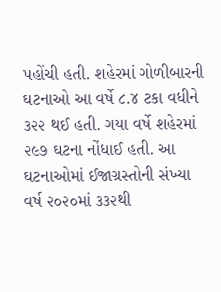પહોંચી હતી. શહેરમાં ગોળીબારની ઘટનાઓ આ વર્ષે ૮.૪ ટકા વધીને ૩૨૨ થઈ હતી. ગયા વર્ષે શહેરમાં ૨૯૭ ઘટના નોંધાઈ હતી. આ ઘટનાઓમાં ઈજાગ્રસ્તોની સંખ્યા વર્ષ ૨૦૨૦માં ૩૩૨થી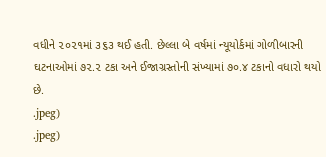વધીને ૨૦૨૧માં ૩૬૩ થઈ હતી. છેલ્લા બે વર્ષમાં ન્યૂયોર્કમાં ગોળીબારની ઘટનાઓમાં ૭૨.૨ ટકા અને ઈજાગ્રસ્તોની સંખ્યામાં ૭૦.૪ ટકાનો વધારો થયો છે.
.jpeg)
.jpeg)